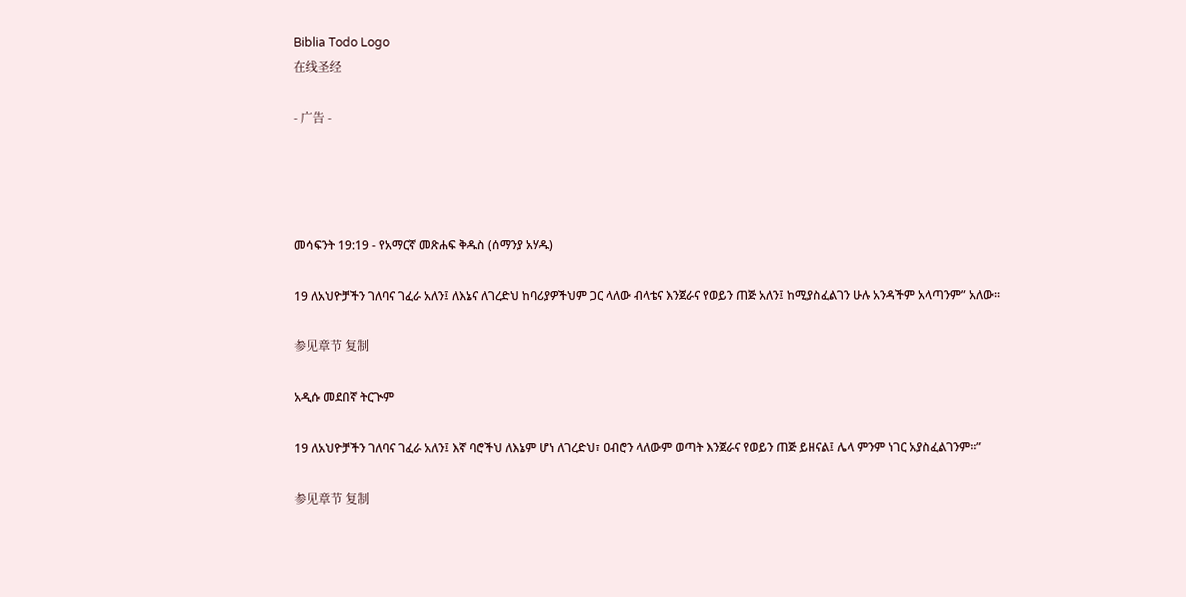Biblia Todo Logo
在线圣经

- 广告 -




መሳፍንት 19:19 - የአማርኛ መጽሐፍ ቅዱስ (ሰማንያ አሃዱ)

19 ለአህዮቻችን ገለባና ገፈራ አለን፤ ለእኔና ለገረድህ ከባሪያዎችህም ጋር ላለው ብላቴና እንጀራና የወይን ጠጅ አለን፤ ከሚያስፈልገን ሁሉ አንዳችም አላጣንም” አለው።

参见章节 复制

አዲሱ መደበኛ ትርጒም

19 ለአህዮቻችን ገለባና ገፈራ አለን፤ እኛ ባሮችህ ለእኔም ሆነ ለገረድህ፣ ዐብሮን ላለውም ወጣት እንጀራና የወይን ጠጅ ይዘናል፤ ሌላ ምንም ነገር አያስፈልገንም።”

参见章节 复制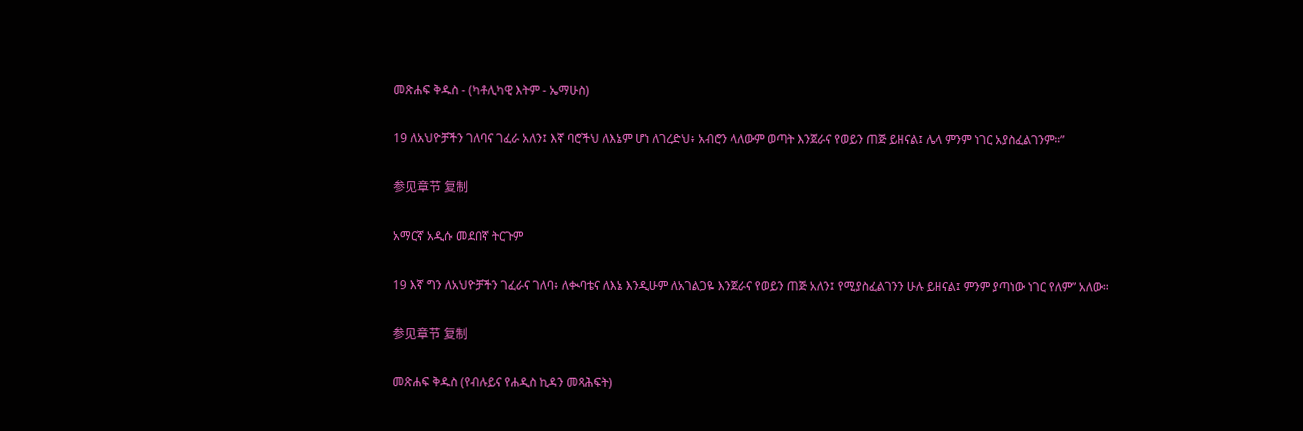መጽሐፍ ቅዱስ - (ካቶሊካዊ እትም - ኤማሁስ)

19 ለአህዮቻችን ገለባና ገፈራ አለን፤ እኛ ባሮችህ ለእኔም ሆነ ለገረድህ፥ አብሮን ላለውም ወጣት እንጀራና የወይን ጠጅ ይዘናል፤ ሌላ ምንም ነገር አያስፈልገንም።”

参见章节 复制

አማርኛ አዲሱ መደበኛ ትርጉም

19 እኛ ግን ለአህዮቻችን ገፈራና ገለባ፥ ለቊባቴና ለእኔ እንዲሁም ለአገልጋዬ እንጀራና የወይን ጠጅ አለን፤ የሚያስፈልገንን ሁሉ ይዘናል፤ ምንም ያጣነው ነገር የለም” አለው።

参见章节 复制

መጽሐፍ ቅዱስ (የብሉይና የሐዲስ ኪዳን መጻሕፍት)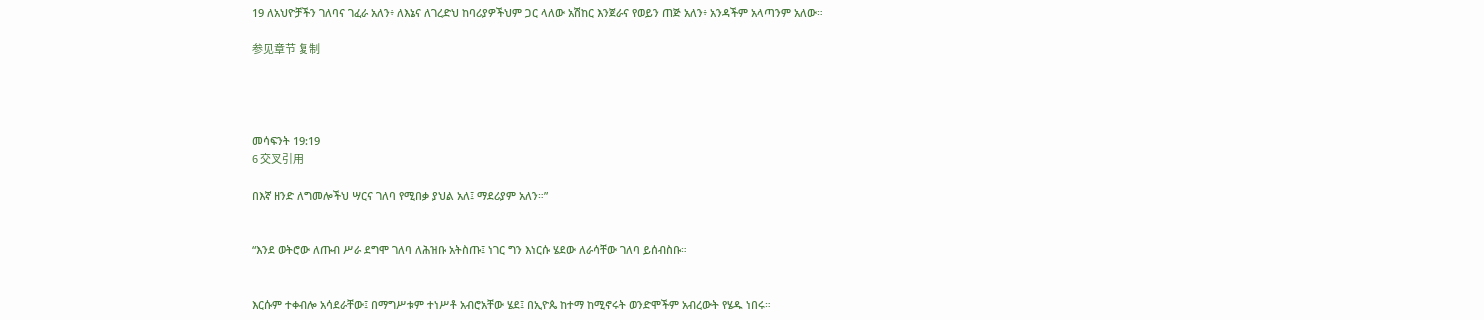19 ለአህዮቻችን ገለባና ገፈራ አለን፥ ለእኔና ለገረድህ ከባሪያዎችህም ጋር ላለው አሽከር እንጀራና የወይን ጠጅ አለን፥ አንዳችም አላጣንም አለው።

参见章节 复制




መሳፍንት 19:19
6 交叉引用

በእኛ ዘንድ ለግመሎችህ ሣርና ገለባ የሚበቃ ያህል አለ፤ ማደሪያም አለን።”


“እንደ ወትሮው ለጡብ ሥራ ደግሞ ገለባ ለሕዝቡ አትስጡ፤ ነገር ግን እነርሱ ሄደው ለራሳቸው ገለባ ይሰብስቡ።


እርሱም ተቀብሎ አሳደራቸው፤ በማግሥቱም ተነሥቶ አብሮአቸው ሄደ፤ በኢዮጴ ከተማ ከሚኖሩት ወንድሞችም አብረውት የሄዱ ነበሩ።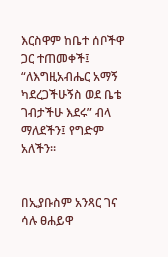እርስዋም ከቤተ ሰቦችዋ ጋር ተጠመቀች፤ “ለእግዚአብሔር አማኝ ካደረጋችሁኝስ ወደ ቤቴ ገብታችሁ እደሩ” ብላ ማለደችን፤ የግድም አለችን።


በኢያቡስም አንጻር ገና ሳሉ ፀሐይዋ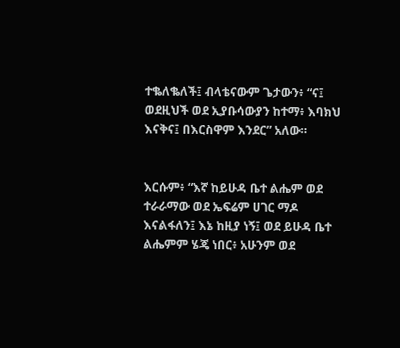ተቈለቈለች፤ ብላቴናውም ጌታውን፥ “ና፤ ወደዚህች ወደ ኢያቡሳውያን ከተማ፥ እባክህ እናቅና፤ በእርስዋም እንደር” አለው።


እርሱም፥ “እኛ ከይሁዳ ቤተ ልሔም ወደ ተራራማው ወደ ኤፍሬም ሀገር ማዶ እናልፋለን፤ እኔ ከዚያ ነኝ፤ ወደ ይሁዳ ቤተ ልሔምም ሄጄ ነበር፥ አሁንም ወደ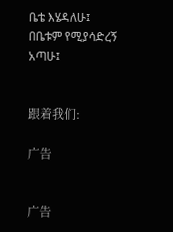ቤቴ እሄዳለሁ፤ በቤቱም የሚያሳድረኝ አጣሁ፤


跟着我们:

广告


广告